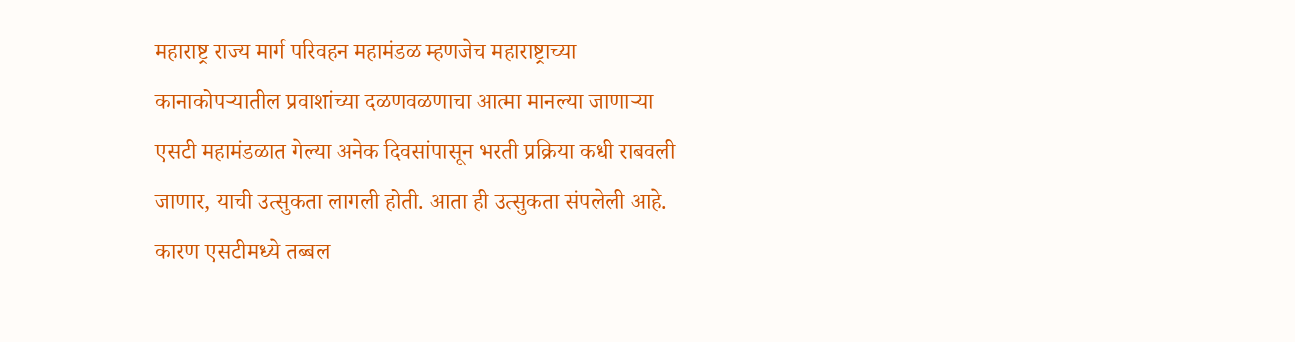महाराष्ट्र राज्य मार्ग परिवहन महामंडळ म्हणजेच महाराष्ट्राच्या कानाकोपऱ्यातील प्रवाशांच्या दळणवळणाचा आत्मा मानल्या जाणाऱ्या एसटी महामंडळात गेल्या अनेक दिवसांपासून भरती प्रक्रिया कधी राबवली जाणार, याची उत्सुकता लागली होती. आता ही उत्सुकता संपलेली आहे. कारण एसटीमध्ये तब्बल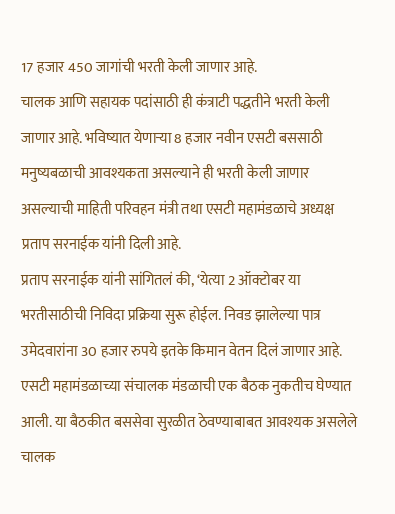17 हजार 450 जागांची भरती केली जाणार आहे.
चालक आणि सहायक पदांसाठी ही कंत्राटी पद्धतीने भरती केली जाणार आहे. भविष्यात येणाऱ्या 8 हजार नवीन एसटी बससाठी मनुष्यबळाची आवश्यकता असल्याने ही भरती केली जाणार असल्याची माहिती परिवहन मंत्री तथा एसटी महामंडळाचे अध्यक्ष प्रताप सरनाईक यांनी दिली आहे.
प्रताप सरनाईक यांनी सांगितलं की, ‘येत्या 2 ऑक्टोबर या भरतीसाठीची निविदा प्रक्रिया सुरू होईल. निवड झालेल्या पात्र उमेदवारांना 30 हजार रुपये इतके किमान वेतन दिलं जाणार आहे. एसटी महामंडळाच्या संचालक मंडळाची एक बैठक नुकतीच घेण्यात आली. या बैठकीत बससेवा सुरळीत ठेवण्याबाबत आवश्यक असलेले चालक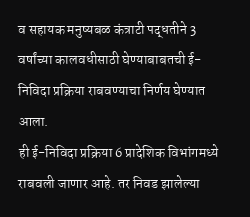व सहायक मनुष्यबळ कंत्राटी पद्धतीने 3 वर्षांच्या कालवधीसाठी घेण्याबाबतची ई-निविदा प्रक्रिया राबवण्याचा निर्णय घेण्यात आला.
ही ई-निविदा प्रक्रिया 6 प्रादेशिक विभांगमध्ये राबवली जाणार आहे. तर निवड झालेल्या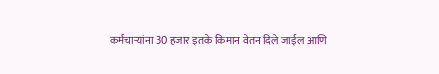कर्मचाऱ्यांना 30 हजार इतके किमान वेतन दिले जाईल आणि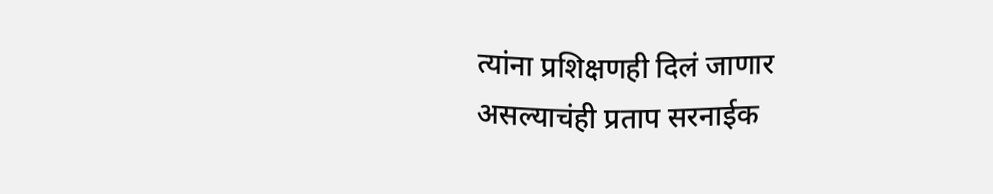त्यांना प्रशिक्षणही दिलं जाणार असल्याचंही प्रताप सरनाईक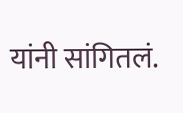यांनी सांगितलं.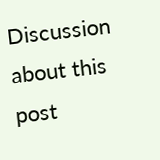Discussion about this post